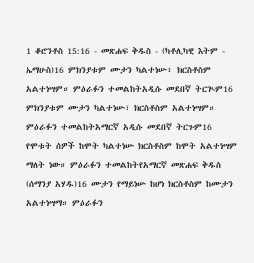1 ቆሮንቶስ 15:16 - መጽሐፍ ቅዱስ - (ካቶሊካዊ እትም - ኤማሁስ)16 ምክንያቱም ሙታን ካልተነሡ፥ ክርስቶስም አልተነሣም። ምዕራፉን ተመልከትአዲሱ መደበኛ ትርጒም16 ምክንያቱም ሙታን ካልተነሡ፣ ክርስቶስም አልተነሣም። ምዕራፉን ተመልከትአማርኛ አዲሱ መደበኛ ትርጉም16 የሞቱት ሰዎች ከሞት ካልተነሡ ክርስቶስም ከሞት አልተነሣም ማለት ነው። ምዕራፉን ተመልከትየአማርኛ መጽሐፍ ቅዱስ (ሰማንያ አሃዱ)16 ሙታን የማይነሡ ከሆነ ክርስቶስም ከሙታን አልተነሣማ። ምዕራፉን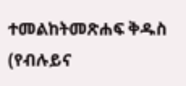ተመልከትመጽሐፍ ቅዱስ (የብሉይና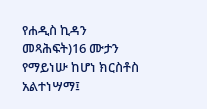የሐዲስ ኪዳን መጻሕፍት)16 ሙታን የማይነሡ ከሆነ ክርስቶስ አልተነሣማ፤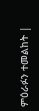ምዕራፉን ተመልከት |